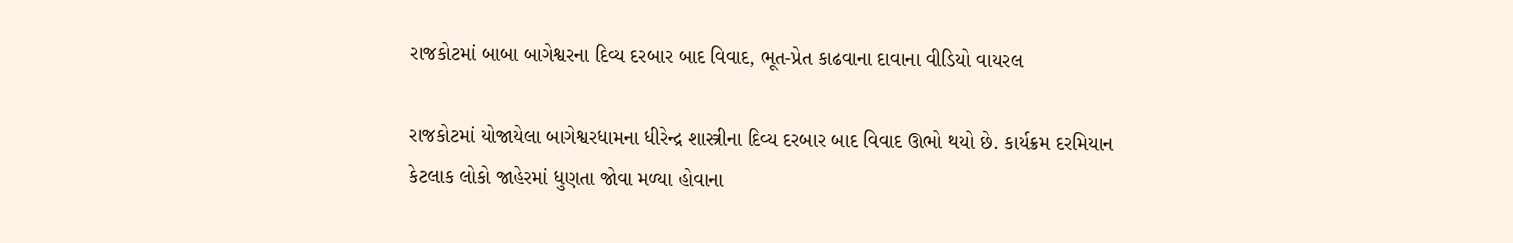રાજકોટમાં બાબા બાગેશ્વરના દિવ્ય દરબાર બાદ વિવાદ, ભૂત-પ્રેત કાઢવાના દાવાના વીડિયો વાયરલ

રાજકોટમાં યોજાયેલા બાગેશ્વરધામના ધીરેન્દ્ર શાસ્ત્રીના દિવ્ય દરબાર બાદ વિવાદ ઊભો થયો છે. કાર્યક્રમ દરમિયાન કેટલાક લોકો જાહેરમાં ધુણતા જોવા મળ્યા હોવાના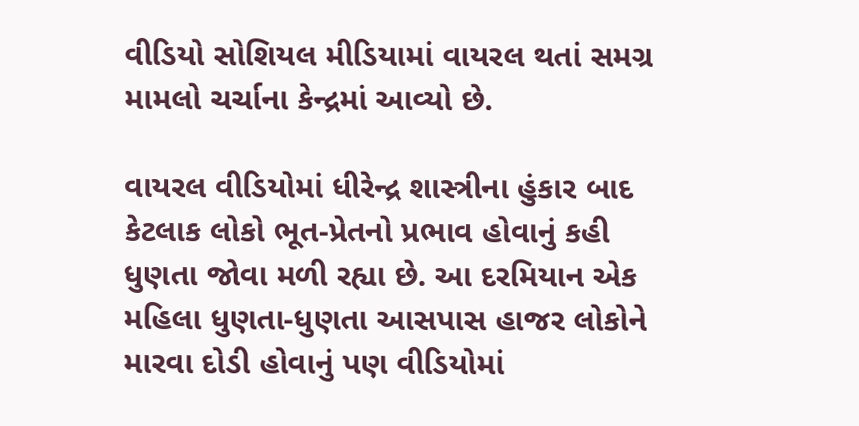વીડિયો સોશિયલ મીડિયામાં વાયરલ થતાં સમગ્ર મામલો ચર્ચાના કેન્દ્રમાં આવ્યો છે.

વાયરલ વીડિયોમાં ધીરેન્દ્ર શાસ્ત્રીના હુંકાર બાદ કેટલાક લોકો ભૂત-પ્રેતનો પ્રભાવ હોવાનું કહી ધુણતા જોવા મળી રહ્યા છે. આ દરમિયાન એક મહિલા ધુણતા-ધુણતા આસપાસ હાજર લોકોને મારવા દોડી હોવાનું પણ વીડિયોમાં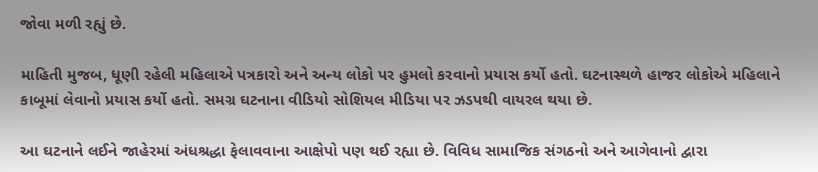જોવા મળી રહ્યું છે.

માહિતી મુજબ, ધૂણી રહેલી મહિલાએ પત્રકારો અને અન્ય લોકો પર હુમલો કરવાનો પ્રયાસ કર્યો હતો. ઘટનાસ્થળે હાજર લોકોએ મહિલાને કાબૂમાં લેવાનો પ્રયાસ કર્યો હતો. સમગ્ર ઘટનાના વીડિયો સોશિયલ મીડિયા પર ઝડપથી વાયરલ થયા છે.

આ ઘટનાને લઈને જાહેરમાં અંધશ્રદ્ધા ફેલાવવાના આક્ષેપો પણ થઈ રહ્યા છે. વિવિધ સામાજિક સંગઠનો અને આગેવાનો દ્વારા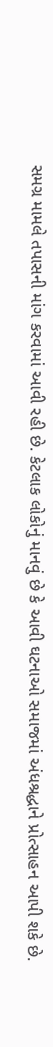સમગ્ર મામલે તપાસની માંગ કરવામાં આવી રહી છે. કેટલાક લોકોનું માનવું છે કે આવી ઘટનાઓ સમાજમાં અંધશ્રદ્ધાને પ્રોત્સાહન આપી શકે છે.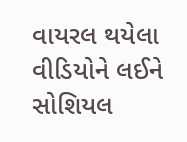વાયરલ થયેલા વીડિયોને લઈને સોશિયલ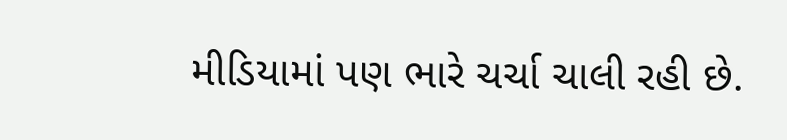મીડિયામાં પણ ભારે ચર્ચા ચાલી રહી છે.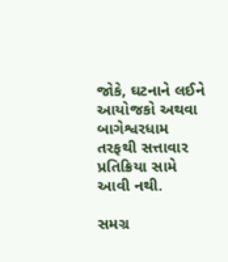જોકે, ઘટનાને લઈને આયોજકો અથવા બાગેશ્વરધામ તરફથી સત્તાવાર પ્રતિક્રિયા સામે આવી નથી.

સમગ્ર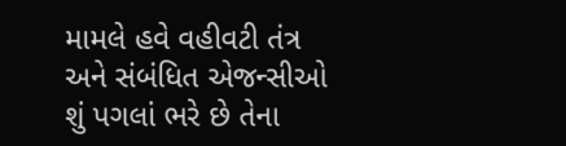મામલે હવે વહીવટી તંત્ર અને સંબંધિત એજન્સીઓ શું પગલાં ભરે છે તેના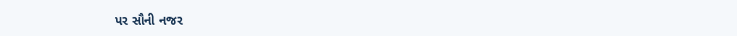પર સૌની નજર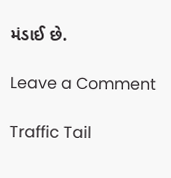મંડાઈ છે.

Leave a Comment

Traffic Tail